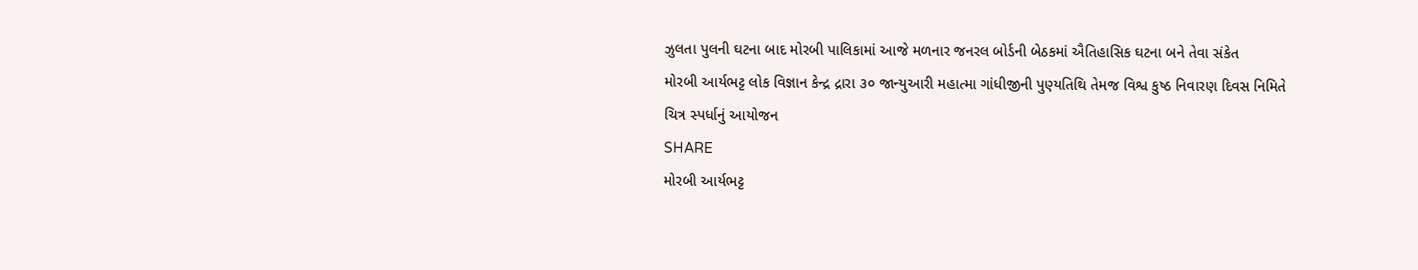ઝુલતા પુલની ઘટના બાદ મોરબી પાલિકામાં આજે મળનાર જનરલ બોર્ડની બેઠકમાં ઐતિહાસિક ઘટના બને તેવા સંકેત
મોરબી આર્યભટ્ટ લોક વિજ્ઞાન કેન્દ્ર દ્રારા ૩૦ જાન્યુઆરી મહાત્મા ગાંધીજીની પુણ્યતિથિ તેમજ વિશ્વ કુષ્ઠ નિવારણ દિવસ નિમિતે ચિત્ર સ્પર્ધાનું આયોજન
SHARE
મોરબી આર્યભટ્ટ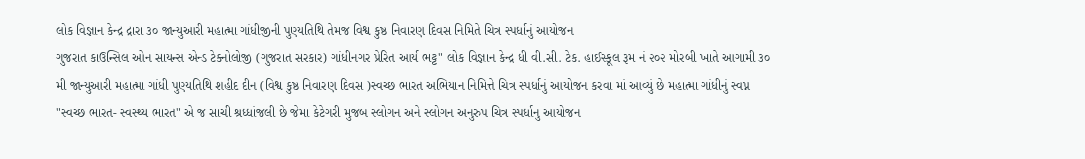લોક વિજ્ઞાન કેન્દ્ર દ્રારા ૩૦ જાન્યુઆરી મહાત્મા ગાંધીજીની પુણ્યતિથિ તેમજ વિશ્વ કુષ્ઠ નિવારણ દિવસ નિમિતે ચિત્ર સ્પર્ધાનું આયોજન
ગુજરાત કાઉન્સિલ ઓન સાયન્સ એન્ડ ટેક્નોલોજી (ગુજરાત સરકાર) ગાંધીનગર પ્રેરિત આર્ય ભટ્ટ" લોક વિજ્ઞાન કેન્દ્ર ધી વી.સી. ટેક. હાઈસ્કૂલ રૂમ નં ૨૦૨ મોરબી ખાતે આગામી ૩૦ મી જાન્યુઆરી મહાત્મા ગાંધી પુણ્યતિથિ શહીદ દીન (વિશ્વ કુષ્ઠ નિવારણ દિવસ )સ્વચ્છ ભારત અભિયાન નિમિત્તે ચિત્ર સ્પર્ધાનું આયોજન કરવા માં આવ્યું છે મહાત્મા ગાંધીનું સ્વપ્ન "સ્વચ્છ ભારત- સ્વસ્થ્ય ભારત" એ જ સાચી શ્રધ્ધાંજલી છે જેમા કેટેગરી મુજબ સ્લોગન અને સ્લોગન અનુરુપ ચિત્ર સ્પર્ધાનુ આયોજન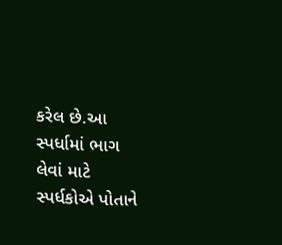કરેલ છે.આ સ્પર્ધામાં ભાગ લેવાં માટે સ્પર્ધકોએ પોતાને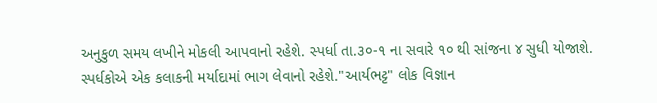અનુકુળ સમય લખીને મોકલી આપવાનો રહેશે. સ્પર્ધા તા.૩૦-૧ ના સવારે ૧૦ થી સાંજના ૪ સુધી યોજાશે. સ્પર્ધકોએ એક કલાકની મર્યાદામાં ભાગ લેવાનો રહેશે."આર્યભટ્ટ" લોક વિજ્ઞાન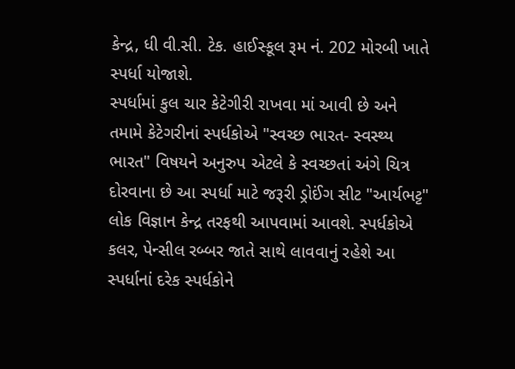કેન્દ્ર, ધી વી.સી. ટેક. હાઈસ્કૂલ રૂમ નં. 202 મોરબી ખાતે સ્પર્ધા યોજાશે.
સ્પર્ધામાં કુલ ચાર કેટેગીરી રાખવા માં આવી છે અને તમામે કેટેગરીનાં સ્પર્ધકોએ "સ્વચ્છ ભારત- સ્વસ્થ્ય ભારત" વિષયને અનુરુપ એટલે કે સ્વચ્છતાં અંગે ચિત્ર દોરવાના છે આ સ્પર્ધા માટે જરૂરી ડ્રોઈંગ સીટ "આર્યભટ્ટ" લોક વિજ્ઞાન કેન્દ્ર તરફથી આપવામાં આવશે. સ્પર્ધકોએ કલર, પેન્સીલ રબ્બર જાતે સાથે લાવવાનું રહેશે આ સ્પર્ધાનાં દરેક સ્પર્ધકોને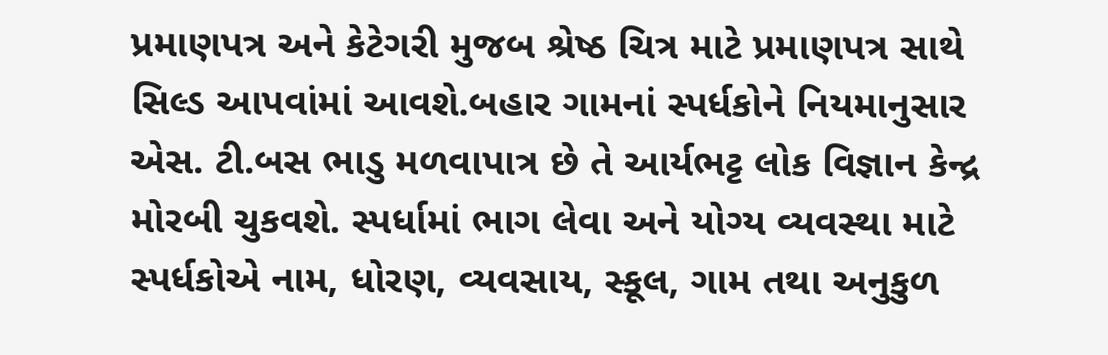પ્રમાણપત્ર અને કેટેગરી મુજબ શ્રેષ્ઠ ચિત્ર માટે પ્રમાણપત્ર સાથે સિલ્ડ આપવાંમાં આવશે.બહાર ગામનાં સ્પર્ધકોને નિયમાનુસાર એસ. ટી.બસ ભાડુ મળવાપાત્ર છે તે આર્યભટ્ટ લોક વિજ્ઞાન કેન્દ્ર મોરબી ચુકવશે. સ્પર્ધામાં ભાગ લેવા અને યોગ્ય વ્યવસ્થા માટે સ્પર્ધકોએ નામ, ધોરણ, વ્યવસાય, સ્કૂલ, ગામ તથા અનુકુળ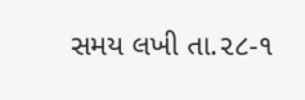સમય લખી તા.૨૮-૧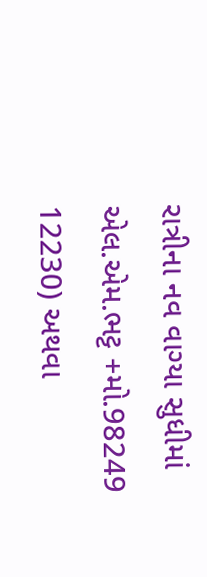રાત્રીના નવ વાગ્યા સુધીમાં એલ.એમ.ભટ્ટ +મો.98249 12230) અથવા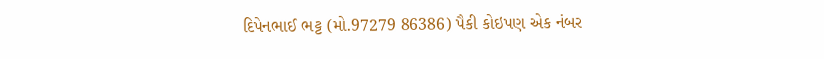દિપેનભાઈ ભટ્ટ (મો.97279 86386) પૈકી કોઇપણ એક નંબર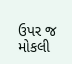ઉપર જ મોકલી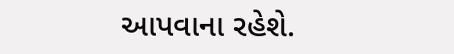આપવાના રહેશે.